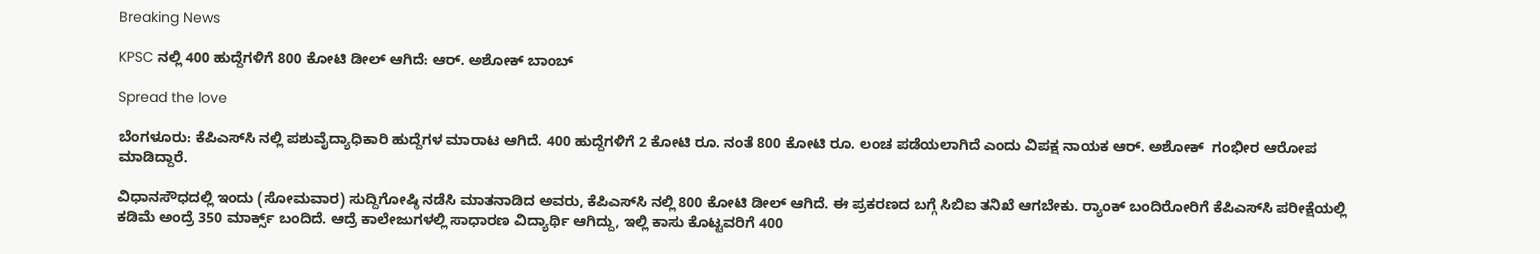Breaking News

KPSC ನಲ್ಲಿ 400 ಹುದ್ದೆಗಳಿಗೆ 800 ಕೋಟಿ ಡೀಲ್‌ ಆಗಿದೆ: ಆರ್‌. ಅಶೋಕ್‌ ಬಾಂಬ್‌

Spread the love

ಬೆಂಗಳೂರು: ಕೆಪಿಎಸ್‌ಸಿ ನಲ್ಲಿ ಪಶುವೈದ್ಯಾಧಿಕಾರಿ ಹುದ್ದೆಗಳ ಮಾರಾಟ ಆಗಿದೆ. 400 ಹುದ್ದೆಗಳಿಗೆ 2 ಕೋಟಿ ರೂ. ನಂತೆ 800 ಕೋಟಿ ರೂ. ಲಂಚ ಪಡೆಯಲಾಗಿದೆ ಎಂದು ವಿಪಕ್ಷ ನಾಯಕ ಆರ್‌. ಅಶೋಕ್‌  ಗಂಭೀರ ಆರೋಪ ಮಾಡಿದ್ದಾರೆ.

ವಿಧಾನಸೌಧದಲ್ಲಿ ಇಂದು (ಸೋಮವಾರ) ಸುದ್ದಿಗೋಷ್ಠಿ ನಡೆಸಿ ಮಾತನಾಡಿದ ಅವರು, ಕೆಪಿಎಸ್‌ಸಿ ನಲ್ಲಿ 800 ಕೋಟಿ ಡೀಲ್ ಆಗಿದೆ. ಈ ಪ್ರಕರಣದ ಬಗ್ಗೆ ಸಿಬಿಐ ತನಿಖೆ ಆಗಬೇಕು. ರ‍್ಯಾಂಕ್‌ ಬಂದಿರೋರಿಗೆ ಕೆಪಿಎಸ್‌ಸಿ ಪರೀಕ್ಷೆಯಲ್ಲಿ ಕಡಿಮೆ ಅಂದ್ರೆ 350 ಮಾರ್ಕ್ಸ್‌ ಬಂದಿದೆ. ಆದ್ರೆ ಕಾಲೇಜುಗಳಲ್ಲಿ ಸಾಧಾರಣ ವಿದ್ಯಾರ್ಥಿ ಆಗಿದ್ದು, ಇಲ್ಲಿ ಕಾಸು ಕೊಟ್ಟವರಿಗೆ 400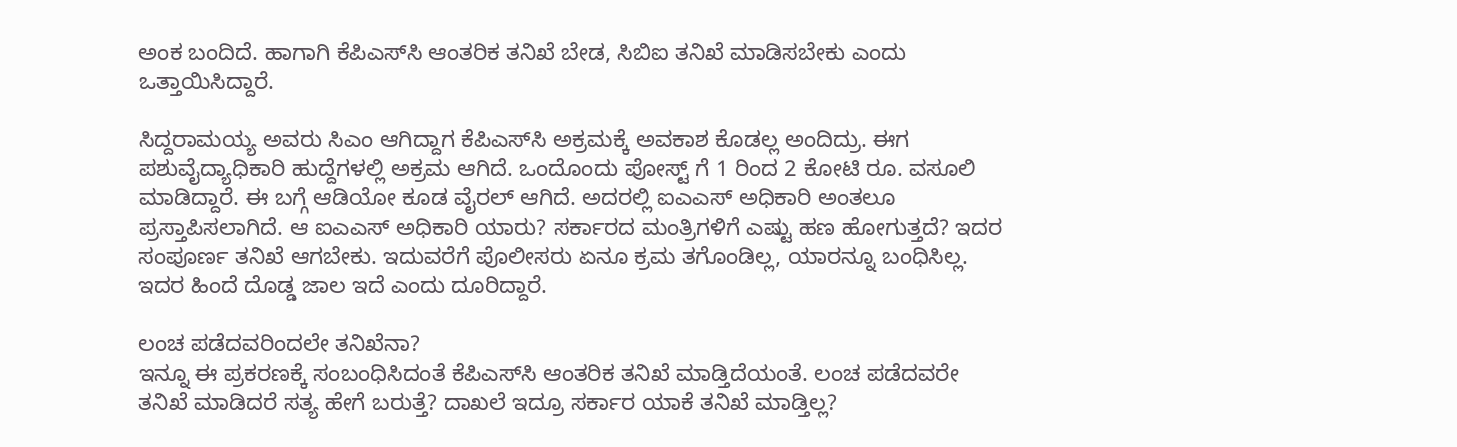ಅಂಕ ಬಂದಿದೆ. ಹಾಗಾಗಿ ಕೆಪಿಎಸ್‌ಸಿ ಆಂತರಿಕ ತನಿಖೆ ಬೇಡ, ಸಿಬಿಐ ತನಿಖೆ ಮಾಡಿಸಬೇಕು ಎಂದು ಒತ್ತಾಯಿಸಿದ್ದಾರೆ.

ಸಿದ್ದರಾಮಯ್ಯ ಅವರು ಸಿಎಂ ಆಗಿದ್ದಾಗ ಕೆಪಿಎಸ್‌ಸಿ ಅಕ್ರಮಕ್ಕೆ ಅವಕಾಶ ಕೊಡಲ್ಲ ಅಂದಿದ್ರು. ಈಗ ಪಶುವೈದ್ಯಾಧಿಕಾರಿ ಹುದ್ದೆಗಳಲ್ಲಿ ಅಕ್ರಮ ಆಗಿದೆ. ಒಂದೊಂದು ಪೋಸ್ಟ್ ಗೆ 1 ರಿಂದ 2 ಕೋಟಿ ರೂ. ವಸೂಲಿ ಮಾಡಿದ್ದಾರೆ. ಈ ಬಗ್ಗೆ ಆಡಿಯೋ ಕೂಡ ವೈರಲ್‌ ಆಗಿದೆ. ಅದರಲ್ಲಿ ಐಎಎಸ್‌ ಅಧಿಕಾರಿ ಅಂತಲೂ ಪ್ರಸ್ತಾಪಿಸಲಾಗಿದೆ. ಆ ಐಎಎಸ್ ಅಧಿಕಾರಿ ಯಾರು? ಸರ್ಕಾರದ ಮಂತ್ರಿಗಳಿಗೆ ಎಷ್ಟು ಹಣ ಹೋಗುತ್ತದೆ? ಇದರ ಸಂಪೂರ್ಣ ತನಿಖೆ ಆಗಬೇಕು. ಇದುವರೆಗೆ ಪೊಲೀಸರು ಏನೂ ಕ್ರಮ ತಗೊಂಡಿಲ್ಲ, ಯಾರನ್ನೂ ಬಂಧಿಸಿಲ್ಲ. ಇದರ ಹಿಂದೆ ದೊಡ್ಡ ಜಾಲ ಇದೆ ಎಂದು ದೂರಿದ್ದಾರೆ.

ಲಂಚ ಪಡೆದವರಿಂದಲೇ ತನಿಖೆನಾ?
ಇನ್ನೂ ಈ ಪ್ರಕರಣಕ್ಕೆ ಸಂಬಂಧಿಸಿದಂತೆ ಕೆಪಿಎಸ್‌ಸಿ ಆಂತರಿಕ ತನಿಖೆ ಮಾಡ್ತಿದೆಯಂತೆ. ಲಂಚ ಪಡೆದವರೇ ತನಿಖೆ ಮಾಡಿದರೆ ಸತ್ಯ ಹೇಗೆ ಬರುತ್ತೆ? ದಾಖಲೆ ಇದ್ರೂ ಸರ್ಕಾರ ಯಾಕೆ ತನಿಖೆ ಮಾಡ್ತಿಲ್ಲ?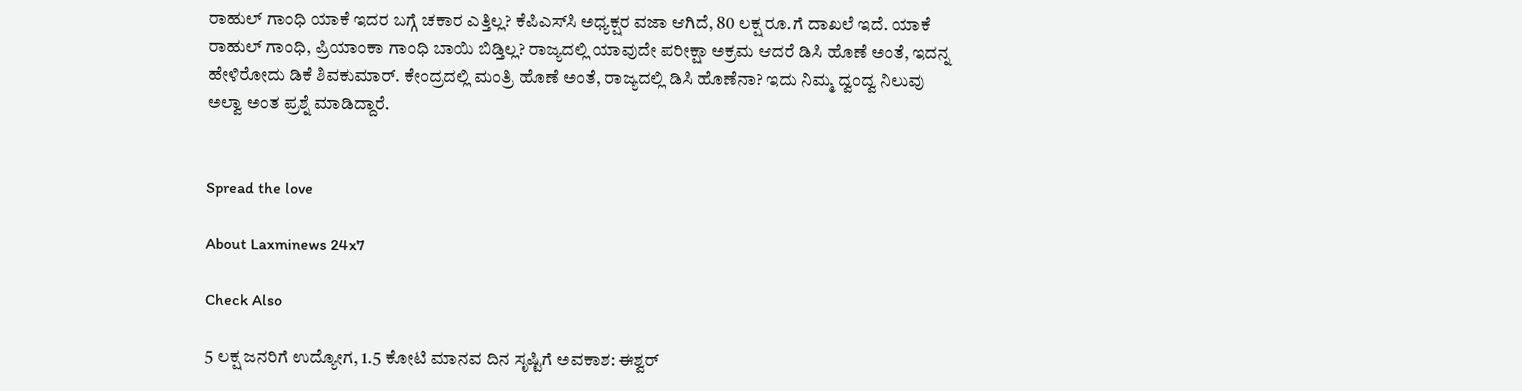ರಾಹುಲ್ ಗಾಂಧಿ ಯಾಕೆ ಇದರ ಬಗ್ಗೆ ಚಕಾರ ಎತ್ತಿಲ್ಲ? ಕೆಪಿಎಸ್‌ಸಿ ಅಧ್ಯಕ್ಷರ ವಜಾ ಆಗಿದೆ, 80 ಲಕ್ಷ ರೂ.ಗೆ ದಾಖಲೆ ಇದೆ. ಯಾಕೆ ರಾಹುಲ್ ಗಾಂಧಿ, ಪ್ರಿಯಾಂಕಾ ಗಾಂಧಿ ಬಾಯಿ ಬಿಡ್ತಿಲ್ಲ? ರಾಜ್ಯದಲ್ಲಿ ಯಾವುದೇ ಪರೀಕ್ಷಾ ಅಕ್ರಮ ಆದರೆ ಡಿಸಿ ಹೊಣೆ ಅಂತೆ, ಇದನ್ನ ಹೇಳಿರೋದು ಡಿಕೆ ಶಿವಕುಮಾರ್. ಕೇಂದ್ರದಲ್ಲಿ ಮಂತ್ರಿ ಹೊಣೆ ಅಂತೆ, ರಾಜ್ಯದಲ್ಲಿ ಡಿಸಿ ಹೊಣೆನಾ? ಇದು ನಿಮ್ಮ ದ್ವಂದ್ವ ನಿಲುವು ಅಲ್ವಾ ಅಂತ ಪ್ರಶ್ನೆ ಮಾಡಿದ್ದಾರೆ.


Spread the love

About Laxminews 24x7

Check Also

5 ಲಕ್ಷ ಜನರಿಗೆ ಉದ್ಯೋಗ, 1.5 ಕೋಟಿ ಮಾನವ ದಿನ ಸೃಷ್ಟಿಗೆ ಅವಕಾಶ: ಈಶ್ವರ್‌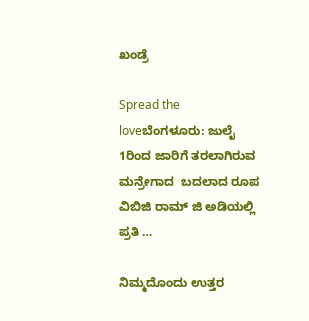ಖಂಡ್ರೆ

Spread the loveಬೆಂಗಳೂರು: ಜುಲೈ 1ರಿಂದ ಜಾರಿಗೆ ತರಲಾಗಿರುವ ಮನ್ರೇಗಾದ  ಬದಲಾದ ರೂಪ ವಿಬಿಜಿ ರಾಮ್ ಜಿ ಅಡಿಯಲ್ಲಿ  ಪ್ರತಿ …

ನಿಮ್ಮದೊಂದು ಉತ್ತರ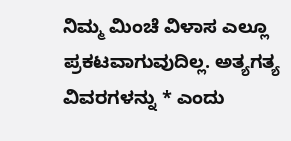ನಿಮ್ಮ ಮಿಂಚೆ ವಿಳಾಸ ಎಲ್ಲೂ ಪ್ರಕಟವಾಗುವುದಿಲ್ಲ. ಅತ್ಯಗತ್ಯ ವಿವರಗಳನ್ನು * ಎಂದು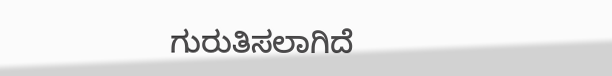ಗುರುತಿಸಲಾಗಿದೆ